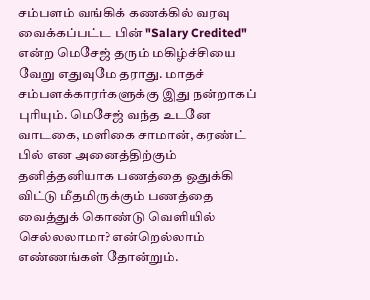சம்பளம் வங்கிக் கணக்கில் வரவு வைக்கப்பட்ட பின் "Salary Credited" என்ற மெசேஜ் தரும் மகிழ்ச்சியை வேறு எதுவுமே தராது. மாதச் சம்பளக்காரர்களுக்கு இது நன்றாகப் புரியும். மெசேஜ் வந்த உடனே வாடகை, மளிகை சாமான், கரண்ட் பில் என அனைத்திற்கும் தனித்தனியாக பணத்தை ஒதுக்கி விட்டு மீதமிருக்கும் பணத்தை வைத்துக் கொண்டு வெளியில் செல்லலாமா? என்றெல்லாம் எண்ணங்கள் தோன்றும்.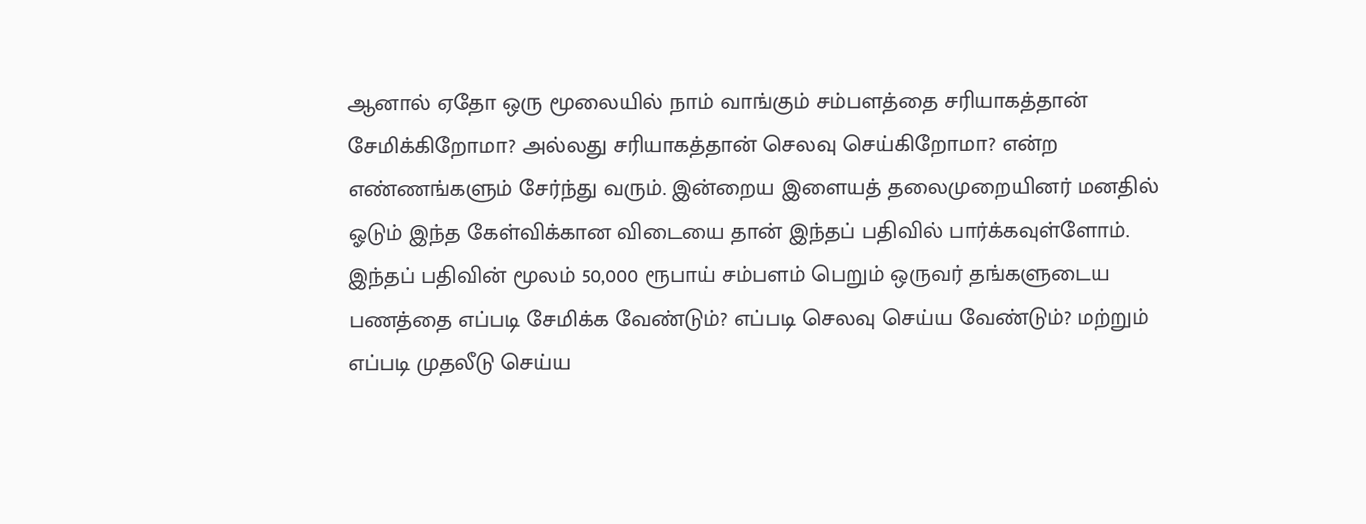ஆனால் ஏதோ ஒரு மூலையில் நாம் வாங்கும் சம்பளத்தை சரியாகத்தான் சேமிக்கிறோமா? அல்லது சரியாகத்தான் செலவு செய்கிறோமா? என்ற எண்ணங்களும் சேர்ந்து வரும். இன்றைய இளையத் தலைமுறையினர் மனதில் ஓடும் இந்த கேள்விக்கான விடையை தான் இந்தப் பதிவில் பார்க்கவுள்ளோம்.
இந்தப் பதிவின் மூலம் 50,000 ரூபாய் சம்பளம் பெறும் ஒருவர் தங்களுடைய பணத்தை எப்படி சேமிக்க வேண்டும்? எப்படி செலவு செய்ய வேண்டும்? மற்றும் எப்படி முதலீடு செய்ய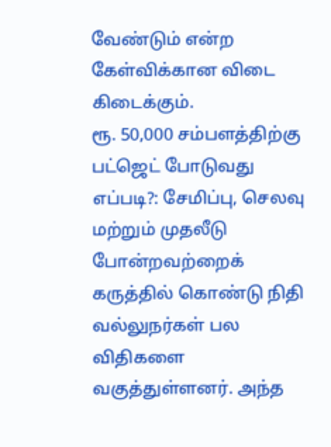வேண்டும் என்ற கேள்விக்கான விடை கிடைக்கும்.
ரூ. 50,000 சம்பளத்திற்கு பட்ஜெட் போடுவது எப்படி?: சேமிப்பு, செலவு மற்றும் முதலீடு போன்றவற்றைக் கருத்தில் கொண்டு நிதி வல்லுநர்கள் பல விதிகளை வகுத்துள்ளனர். அந்த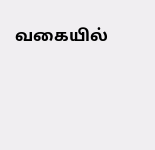வகையில்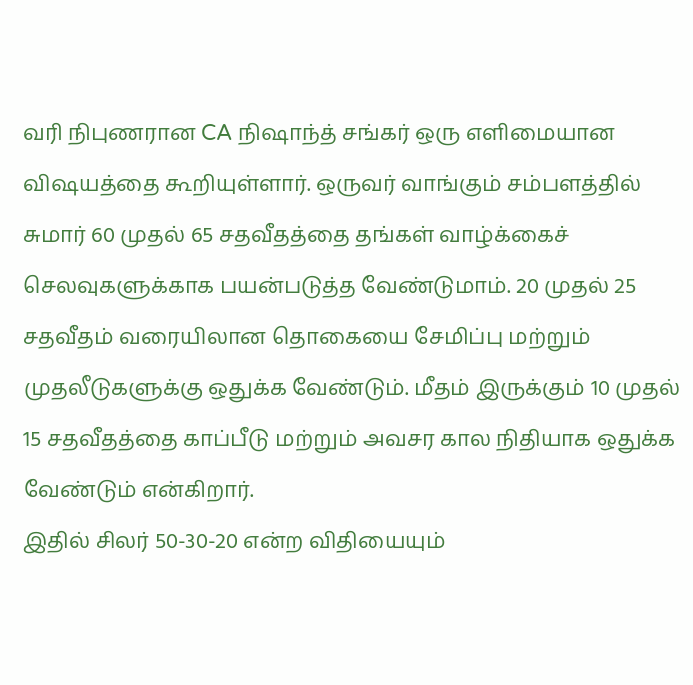வரி நிபுணரான CA நிஷாந்த் சங்கர் ஒரு எளிமையான விஷயத்தை கூறியுள்ளார். ஒருவர் வாங்கும் சம்பளத்தில் சுமார் 60 முதல் 65 சதவீதத்தை தங்கள் வாழ்க்கைச் செலவுகளுக்காக பயன்படுத்த வேண்டுமாம். 20 முதல் 25 சதவீதம் வரையிலான தொகையை சேமிப்பு மற்றும் முதலீடுகளுக்கு ஒதுக்க வேண்டும். மீதம் இருக்கும் 10 முதல் 15 சதவீதத்தை காப்பீடு மற்றும் அவசர கால நிதியாக ஒதுக்க வேண்டும் என்கிறார்.
இதில் சிலர் 50-30-20 என்ற விதியையும்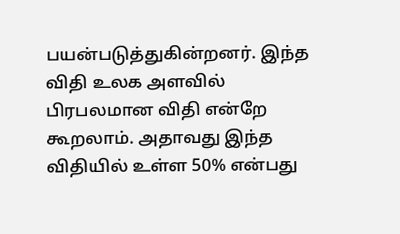பயன்படுத்துகின்றனர். இந்த விதி உலக அளவில் பிரபலமான விதி என்றே கூறலாம். அதாவது இந்த விதியில் உள்ள 50% என்பது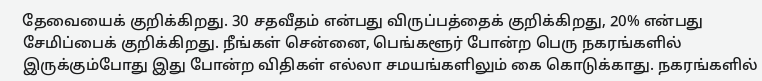தேவையைக் குறிக்கிறது. 30 சதவீதம் என்பது விருப்பத்தைக் குறிக்கிறது, 20% என்பது சேமிப்பைக் குறிக்கிறது. நீங்கள் சென்னை, பெங்களூர் போன்ற பெரு நகரங்களில் இருக்கும்போது இது போன்ற விதிகள் எல்லா சமயங்களிலும் கை கொடுக்காது. நகரங்களில்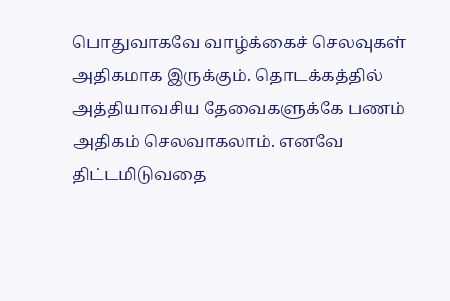பொதுவாகவே வாழ்க்கைச் செலவுகள் அதிகமாக இருக்கும். தொடக்கத்தில் அத்தியாவசிய தேவைகளுக்கே பணம் அதிகம் செலவாகலாம். எனவே திட்டமிடுவதை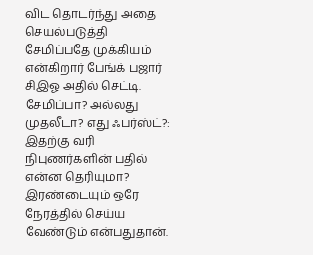விட தொடர்ந்து அதை செயல்படுத்தி சேமிப்பதே முக்கியம் என்கிறார் பேங்க் பஜார் சிஇஓ அதில் செட்டி.
சேமிப்பா? அல்லது முதலீடா? எது ஃபர்ஸ்ட்?: இதற்கு வரி நிபுணர்களின் பதில் என்ன தெரியுமா? இரண்டையும் ஒரே நேரத்தில் செய்ய வேண்டும் என்பதுதான்.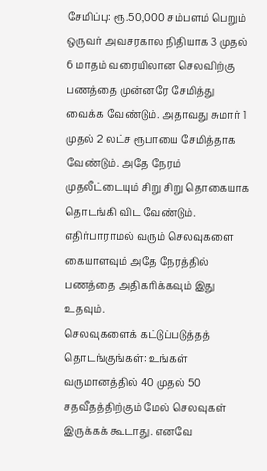சேமிப்பு: ரூ.50,000 சம்பளம் பெறும் ஒருவர் அவசரகால நிதியாக 3 முதல் 6 மாதம் வரையிலான செலவிற்கு பணத்தை முன்னரே சேமித்து வைக்க வேண்டும். அதாவது சுமார் 1 முதல் 2 லட்ச ரூபாயை சேமித்தாக வேண்டும். அதே நேரம் முதலீட்டையும் சிறு சிறு தொகையாக தொடங்கி விட வேண்டும். எதிர்பாராமல் வரும் செலவுகளை கையாளவும் அதே நேரத்தில் பணத்தை அதிகரிக்கவும் இது உதவும்.
செலவுகளைக் கட்டுப்படுத்தத் தொடங்குங்கள்: உங்கள் வருமானத்தில் 40 முதல் 50 சதவீதத்திற்கும் மேல் செலவுகள் இருக்கக் கூடாது. எனவே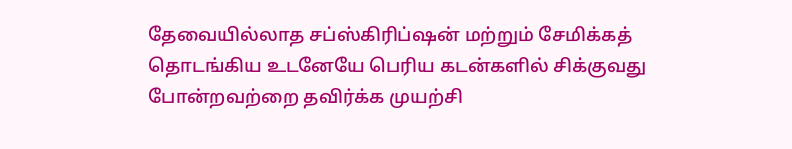தேவையில்லாத சப்ஸ்கிரிப்ஷன் மற்றும் சேமிக்கத் தொடங்கிய உடனேயே பெரிய கடன்களில் சிக்குவது போன்றவற்றை தவிர்க்க முயற்சி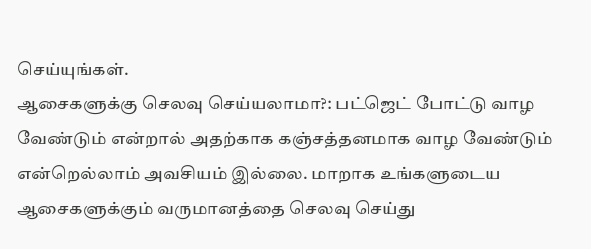செய்யுங்கள்.
ஆசைகளுக்கு செலவு செய்யலாமா?: பட்ஜெட் போட்டு வாழ வேண்டும் என்றால் அதற்காக கஞ்சத்தனமாக வாழ வேண்டும் என்றெல்லாம் அவசியம் இல்லை. மாறாக உங்களுடைய ஆசைகளுக்கும் வருமானத்தை செலவு செய்து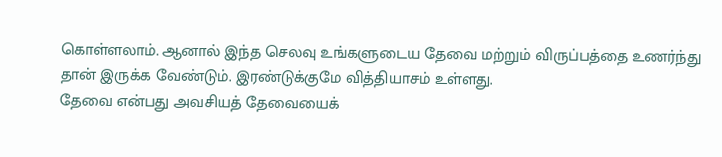கொள்ளலாம். ஆனால் இந்த செலவு உங்களுடைய தேவை மற்றும் விருப்பத்தை உணர்ந்து தான் இருக்க வேண்டும். இரண்டுக்குமே வித்தியாசம் உள்ளது.
தேவை என்பது அவசியத் தேவையைக்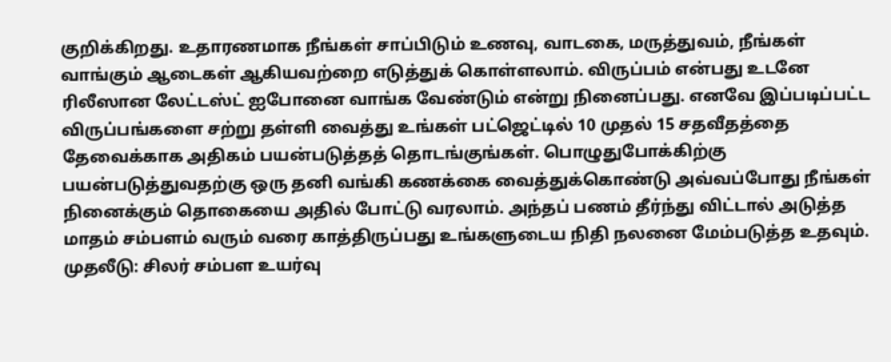குறிக்கிறது. உதாரணமாக நீங்கள் சாப்பிடும் உணவு, வாடகை, மருத்துவம், நீங்கள் வாங்கும் ஆடைகள் ஆகியவற்றை எடுத்துக் கொள்ளலாம். விருப்பம் என்பது உடனே ரிலீஸான லேட்டஸ்ட் ஐபோனை வாங்க வேண்டும் என்று நினைப்பது. எனவே இப்படிப்பட்ட விருப்பங்களை சற்று தள்ளி வைத்து உங்கள் பட்ஜெட்டில் 10 முதல் 15 சதவீதத்தை தேவைக்காக அதிகம் பயன்படுத்தத் தொடங்குங்கள். பொழுதுபோக்கிற்கு பயன்படுத்துவதற்கு ஒரு தனி வங்கி கணக்கை வைத்துக்கொண்டு அவ்வப்போது நீங்கள் நினைக்கும் தொகையை அதில் போட்டு வரலாம். அந்தப் பணம் தீர்ந்து விட்டால் அடுத்த மாதம் சம்பளம் வரும் வரை காத்திருப்பது உங்களுடைய நிதி நலனை மேம்படுத்த உதவும்.
முதலீடு: சிலர் சம்பள உயர்வு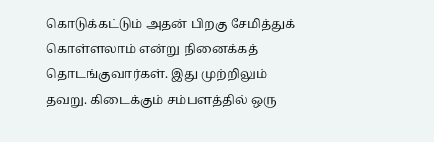கொடுக்கட்டும் அதன் பிறகு சேமித்துக் கொள்ளலாம் என்று நினைக்கத் தொடங்குவார்கள். இது முற்றிலும் தவறு. கிடைக்கும் சம்பளத்தில் ஒரு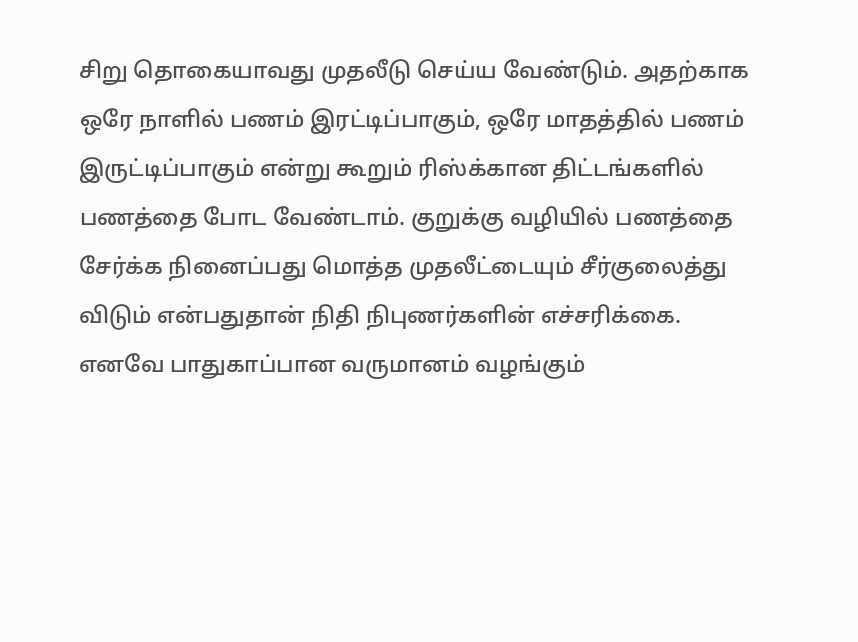சிறு தொகையாவது முதலீடு செய்ய வேண்டும். அதற்காக ஒரே நாளில் பணம் இரட்டிப்பாகும், ஒரே மாதத்தில் பணம் இருட்டிப்பாகும் என்று கூறும் ரிஸ்க்கான திட்டங்களில் பணத்தை போட வேண்டாம். குறுக்கு வழியில் பணத்தை சேர்க்க நினைப்பது மொத்த முதலீட்டையும் சீர்குலைத்து விடும் என்பதுதான் நிதி நிபுணர்களின் எச்சரிக்கை. எனவே பாதுகாப்பான வருமானம் வழங்கும்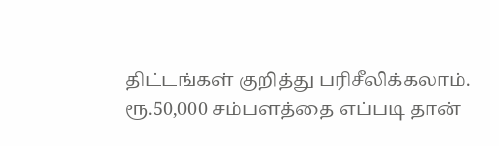திட்டங்கள் குறித்து பரிசீலிக்கலாம்.
ரூ.50,000 சம்பளத்தை எப்படி தான்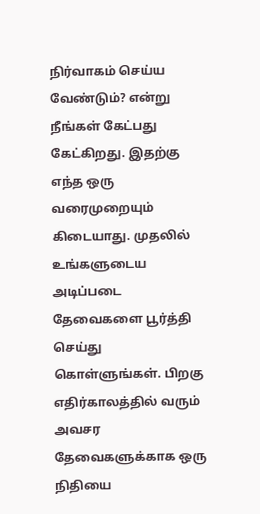நிர்வாகம் செய்ய வேண்டும்? என்று நீங்கள் கேட்பது கேட்கிறது. இதற்கு எந்த ஒரு வரைமுறையும் கிடையாது. முதலில் உங்களுடைய அடிப்படை தேவைகளை பூர்த்தி செய்து கொள்ளுங்கள். பிறகு எதிர்காலத்தில் வரும் அவசர தேவைகளுக்காக ஒரு நிதியை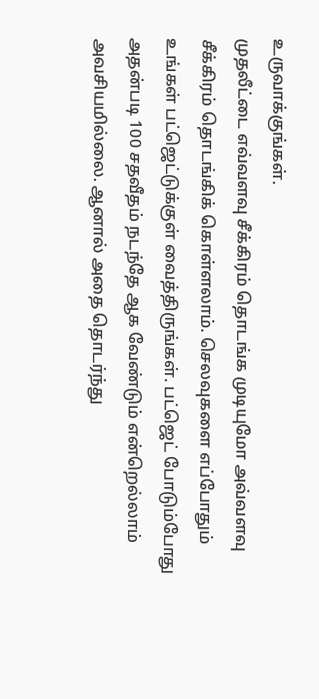உருவாக்குங்கள்.
முதலீட்டை எவ்வளவு சீக்கிரம் தொடங்க முடியுமோ அவ்வளவு சீக்கிரம் தொடங்கிக் கொள்ளலாம். செலவுகளை எப்போதும் உங்கள் பட்ஜெட்டுக்குள் வைத்திருங்கள். பட்ஜெட் போடும்போது அதன்படி 100 சதவீதம் நடந்தே ஆக வேண்டும் என்றெல்லாம் அவசியமில்லை. ஆனால் அதை தொடர்ந்து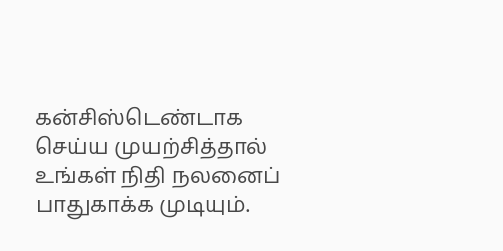கன்சிஸ்டெண்டாக செய்ய முயற்சித்தால் உங்கள் நிதி நலனைப் பாதுகாக்க முடியும்.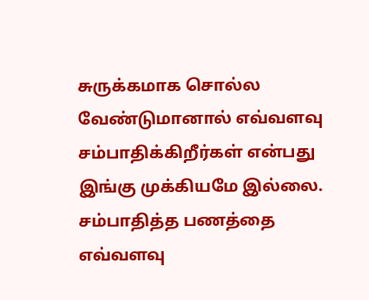சுருக்கமாக சொல்ல வேண்டுமானால் எவ்வளவு சம்பாதிக்கிறீர்கள் என்பது இங்கு முக்கியமே இல்லை. சம்பாதித்த பணத்தை எவ்வளவு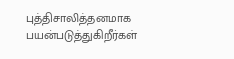புத்திசாலித்தனமாக பயன்படுத்துகிறீர்கள்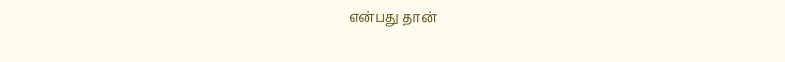என்பது தான்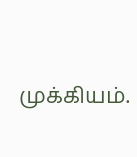முக்கியம்.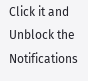Click it and Unblock the Notifications